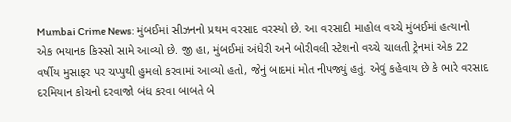Mumbai Crime News: મુંબઈમાં સીઝનનો પ્રથમ વરસાદ વરસ્યો છે. આ વરસાદી માહોલ વચ્ચે મુંબઈમાં હત્યાનો એક ભયાનક કિસ્સો સામે આવ્યો છે. જી હા, મુંબઈમાં અંધેરી અને બોરીવલી સ્ટેશનો વચ્ચે ચાલતી ટ્રેનમાં એક 22 વર્ષીય મુસાફર પર ચપ્પુથી હુમલો કરવામાં આવ્યો હતો, જેનું બાદમાં મોત નીપજ્યું હતું. એવું કહેવાય છે કે ભારે વરસાદ દરમિયાન કોચનો દરવાજો બંધ કરવા બાબતે બે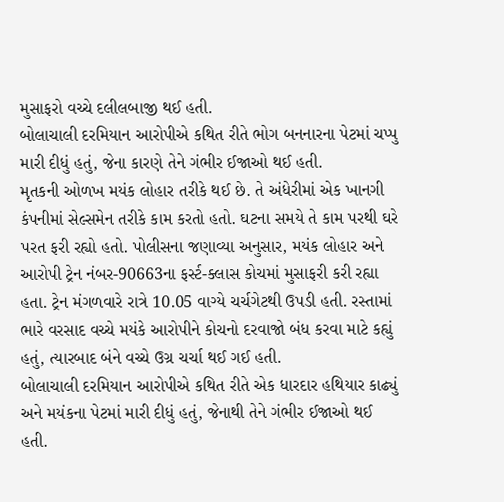મુસાફરો વચ્ચે દલીલબાજી થઈ હતી.
બોલાચાલી દરમિયાન આરોપીએ કથિત રીતે ભોગ બનનારના પેટમાં ચપ્પુ મારી દીધું હતું, જેના કારણે તેને ગંભીર ઈજાઓ થઈ હતી.
મૃતકની ઓળખ મયંક લોહાર તરીકે થઈ છે. તે અંધેરીમાં એક ખાનગી કંપનીમાં સેલ્સમેન તરીકે કામ કરતો હતો. ઘટના સમયે તે કામ પરથી ઘરે પરત ફરી રહ્યો હતો. પોલીસના જણાવ્યા અનુસાર, મયંક લોહાર અને આરોપી ટ્રેન નંબર-90663ના ફર્સ્ટ-ક્લાસ કોચમાં મુસાફરી કરી રહ્યા હતા. ટ્રેન મંગળવારે રાત્રે 10.05 વાગ્યે ચર્ચગેટથી ઉપડી હતી. રસ્તામાં ભારે વરસાદ વચ્ચે મયંકે આરોપીને કોચનો દરવાજો બંધ કરવા માટે કહ્યું હતું, ત્યારબાદ બંને વચ્ચે ઉગ્ર ચર્ચા થઈ ગઈ હતી.
બોલાચાલી દરમિયાન આરોપીએ કથિત રીતે એક ધારદાર હથિયાર કાઢ્યું અને મયંકના પેટમાં મારી દીધું હતું, જેનાથી તેને ગંભીર ઈજાઓ થઈ હતી.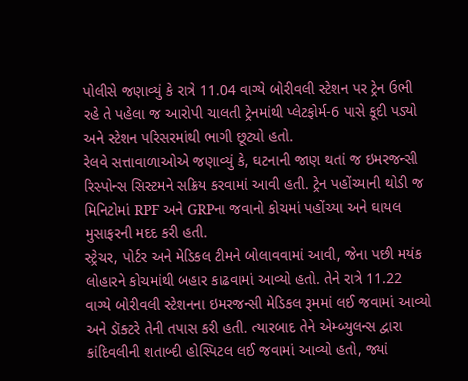પોલીસે જણાવ્યું કે રાત્રે 11.04 વાગ્યે બોરીવલી સ્ટેશન પર ટ્રેન ઉભી રહે તે પહેલા જ આરોપી ચાલતી ટ્રેનમાંથી પ્લેટફોર્મ-6 પાસે કૂદી પડ્યો અને સ્ટેશન પરિસરમાંથી ભાગી છૂટ્યો હતો.
રેલવે સત્તાવાળાઓએ જણાવ્યું કે, ઘટનાની જાણ થતાં જ ઇમરજન્સી રિસ્પોન્સ સિસ્ટમને સક્રિય કરવામાં આવી હતી. ટ્રેન પહોંચ્યાની થોડી જ મિનિટોમાં RPF અને GRPના જવાનો કોચમાં પહોંચ્યા અને ઘાયલ મુસાફરની મદદ કરી હતી.
સ્ટ્રેચર, પોર્ટર અને મેડિકલ ટીમને બોલાવવામાં આવી, જેના પછી મયંક લોહારને કોચમાંથી બહાર કાઢવામાં આવ્યો હતો. તેને રાત્રે 11.22 વાગ્યે બોરીવલી સ્ટેશનના ઇમરજન્સી મેડિકલ રૂમમાં લઈ જવામાં આવ્યો અને ડૉક્ટરે તેની તપાસ કરી હતી. ત્યારબાદ તેને એમ્બ્યુલન્સ દ્વારા કાંદિવલીની શતાબ્દી હોસ્પિટલ લઈ જવામાં આવ્યો હતો, જ્યાં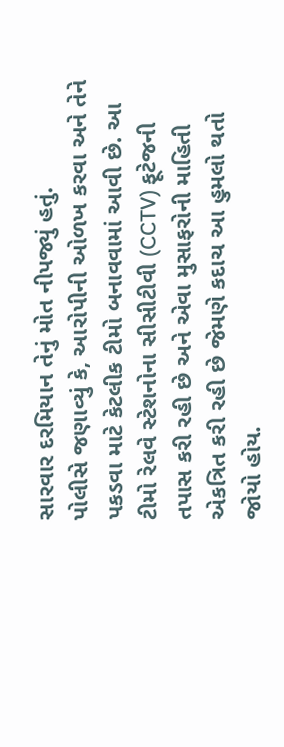સારવાર દરમિયાન તેનું મોત નીપજ્યું હતું.
પોલીસે જણાવ્યું કે, આરોપીની ઓળખ કરવા અને તેને પકડવા માટે કેટલીક ટીમો બનાવવામાં આવી છે. આ ટીમો રેલવે સ્ટેશનોના સીસીટીવી (CCTV) ફૂટેજની તપાસ કરી રહી છે અને એવા મુસાફરોની માહિતી એકત્રિત કરી રહી છે જેમણે કદાચ આ હુમલો થતો જોયો હોય.